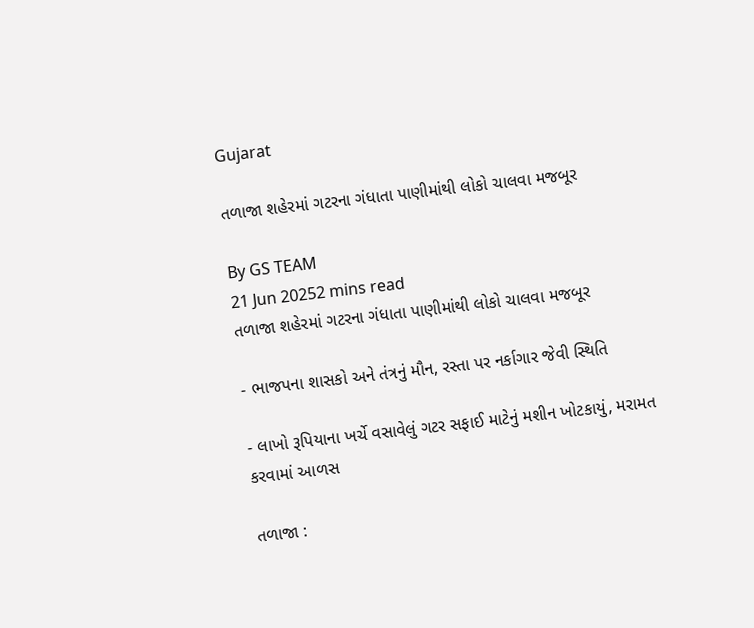Gujarat

તળાજા શહેરમાં ગટરના ગંધાતા પાણીમાંથી લોકો ચાલવા મજબૂર

By GS TEAM
21 Jun 20252 mins read
તળાજા શહેરમાં ગટરના ગંધાતા પાણીમાંથી લોકો ચાલવા મજબૂર

- ભાજપના શાસકો અને તંત્રનું મૌન, રસ્તા પર નર્કાગાર જેવી સ્થિતિ

- લાખો રૂપિયાના ખર્ચે વસાવેલું ગટર સફાઈ માટેનું મશીન ખોટકાયું, મરામત કરવામાં આળસ

તળાજા :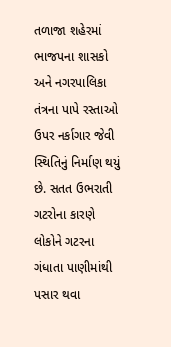તળાજા શહેરમાં ભાજપના શાસકો અને નગરપાલિકા તંત્રના પાપે રસ્તાઓ ઉપર નર્કાગાર જેવી સ્થિતિનું નિર્માણ થયું છે. સતત ઉભરાતી ગટરોના કારણે લોકોને ગટરના ગંધાતા પાણીમાંથી પસાર થવા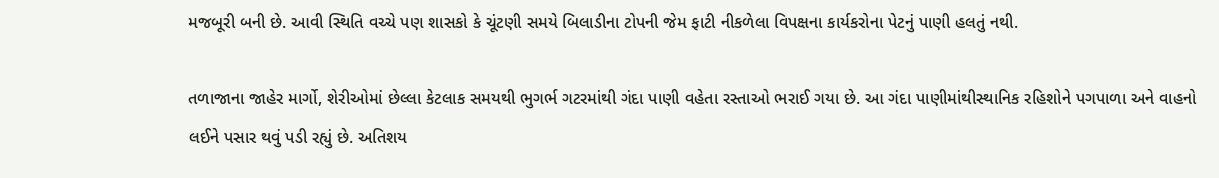મજબૂરી બની છે. આવી સ્થિતિ વચ્ચે પણ શાસકો કે ચૂંટણી સમયે બિલાડીના ટોપની જેમ ફાટી નીકળેલા વિપક્ષના કાર્યકરોના પેટનું પાણી હલતું નથી.

તળાજાના જાહેર માર્ગો, શેરીઓમાં છેલ્લા કેટલાક સમયથી ભુગર્ભ ગટરમાંથી ગંદા પાણી વહેતા રસ્તાઓ ભરાઈ ગયા છે. આ ગંદા પાણીમાંથીસ્થાનિક રહિશોને પગપાળા અને વાહનો લઈને પસાર થવું પડી રહ્યું છે. અતિશય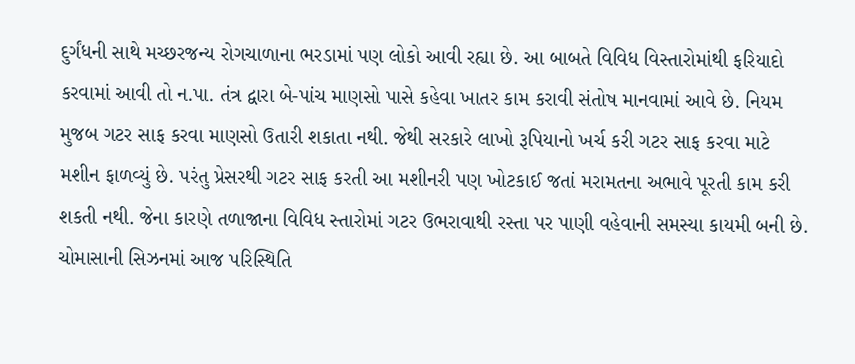દુર્ગંધની સાથે મચ્છરજન્ય રોગચાળાના ભરડામાં પણ લોકો આવી રહ્યા છે. આ બાબતે વિવિધ વિસ્તારોમાંથી ફરિયાદો કરવામાં આવી તો ન.પા. તંત્ર દ્વારા બે-પાંચ માણસો પાસે કહેવા ખાતર કામ કરાવી સંતોષ માનવામાં આવે છે. નિયમ મુજબ ગટર સાફ કરવા માણસો ઉતારી શકાતા નથી. જેથી સરકારે લાખો રૂપિયાનો ખર્ચ કરી ગટર સાફ કરવા માટે મશીન ફાળવ્યું છે. પરંતુ પ્રેસરથી ગટર સાફ કરતી આ મશીનરી પણ ખોટકાઈ જતાં મરામતના અભાવે પૂરતી કામ કરી શકતી નથી. જેના કારણે તળાજાના વિવિધ સ્તારોમાં ગટર ઉભરાવાથી રસ્તા પર પાણી વહેવાની સમસ્યા કાયમી બની છે. ચોમાસાની સિઝનમાં આજ પરિસ્થિતિ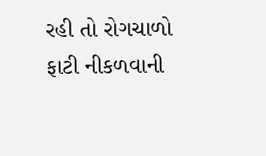રહી તો રોગચાળો ફાટી નીકળવાની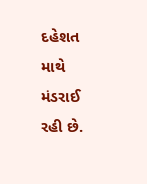દહેશત માથે મંડરાઈ રહી છે.